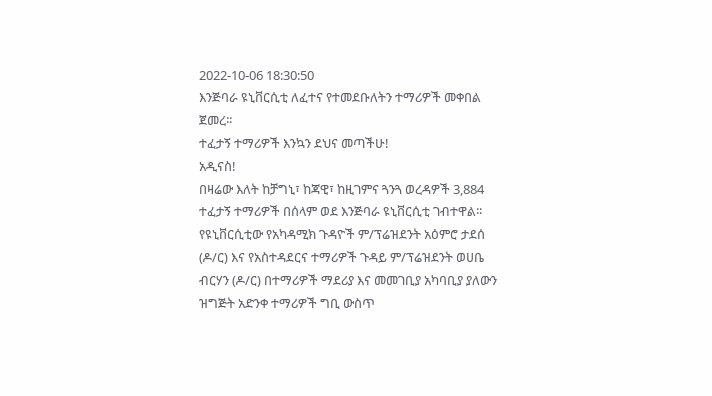2022-10-06 18:30:50
እንጅባራ ዩኒቨርሲቲ ለፈተና የተመደቡለትን ተማሪዎች መቀበል ጀመረ፡፡
ተፈታኝ ተማሪዎች እንኳን ደህና መጣችሁ!
አዲናስ!
በዛሬው እለት ከቻግኒ፣ ከጃዊ፣ ከዚገምና ጓንጓ ወረዳዎች 3,884 ተፈታኝ ተማሪዎች በሰላም ወደ እንጅባራ ዩኒቨርሲቲ ገብተዋል፡፡
የዩኒቨርሲቲው የአካዳሚክ ጉዳዮች ም/ፕሬዝደንት አዕምሮ ታደሰ (ዶ/ር) እና የአስተዳደርና ተማሪዎች ጉዳይ ም/ፕሬዝደንት ወሀቤ ብርሃን (ዶ/ር) በተማሪዎች ማደሪያ እና መመገቢያ አካባቢያ ያለውን ዝግጅት አድንቀ ተማሪዎች ግቢ ውስጥ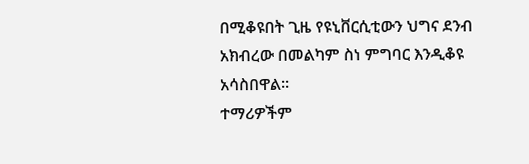በሚቆዩበት ጊዜ የዩኒቨርሲቲውን ህግና ደንብ አክብረው በመልካም ስነ ምግባር እንዲቆዩ አሳስበዋል፡፡
ተማሪዎችም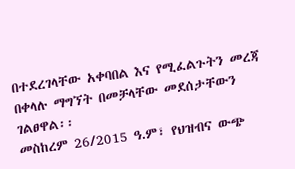በተደረገላቸው አቀባበል እና የሚፈልጉትን መረጃ በቀላሉ ማግኘት በመቻላቸው መደሰታቸውን ገልፀዋል፡፡
መስከረም 26/2015 ዓ.ም፣ የህዝብና ውጭ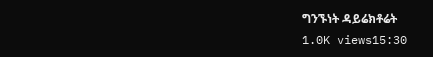ግንኙነት ዳይሬክቶሬት
1.0K views15:30